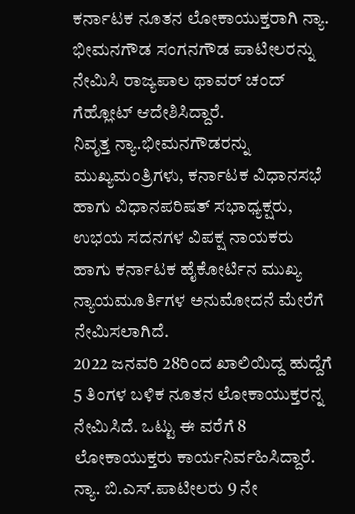ಕರ್ನಾಟಕ ನೂತನ ಲೋಕಾಯುಕ್ತರಾಗಿ ನ್ಯಾ. ಭೀಮನಗೌಡ ಸಂಗನಗೌಡ ಪಾಟೀಲರನ್ನು ನೇಮಿಸಿ ರಾಜ್ಯಪಾಲ ಥಾವರ್ ಚಂದ್ ಗೆಹ್ಲೋಟ್ ಆದೇಶಿಸಿದ್ದಾರೆ.
ನಿವೃತ್ತ ನ್ಯಾ.ಭೀಮನಗೌಡರನ್ನು ಮುಖ್ಯಮಂತ್ರಿಗಳು, ಕರ್ನಾಟಕ ವಿಧಾನಸಭೆ ಹಾಗು ವಿಧಾನಪರಿಷತ್ ಸಭಾಧ್ಯಕ್ಷರು, ಉಭಯ ಸದನಗಳ ವಿಪಕ್ಷ ನಾಯಕರು ಹಾಗು ಕರ್ನಾಟಕ ಹೈಕೋರ್ಟಿನ ಮುಖ್ಯ ನ್ಯಾಯಮೂರ್ತಿಗಳ ಅನುಮೋದನೆ ಮೇರೆಗೆ ನೇಮಿಸಲಾಗಿದೆ.
2022 ಜನವರಿ 28ರಿಂದ ಖಾಲಿಯಿದ್ದ ಹುದ್ದೆಗೆ 5 ತಿಂಗಳ ಬಳಿಕ ನೂತನ ಲೋಕಾಯುಕ್ತರನ್ನ ನೇಮಿಸಿದೆ. ಒಟ್ಟು ಈ ವರೆಗೆ 8 ಲೋಕಾಯುಕ್ತರು ಕಾರ್ಯನಿರ್ವಹಿಸಿದ್ದಾರೆ. ನ್ಯಾ. ಬಿ.ಎಸ್.ಪಾಟೀಲರು 9 ನೇ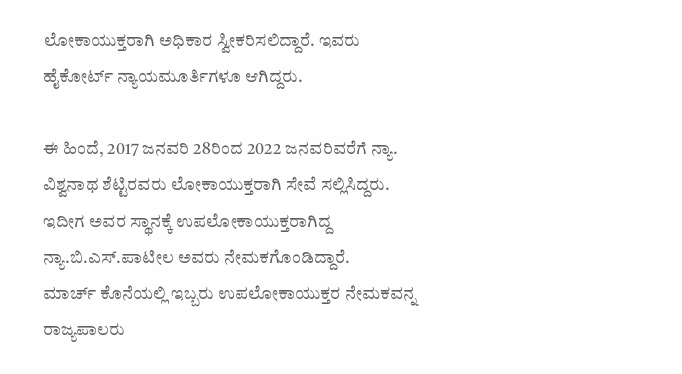ಲೋಕಾಯುಕ್ತರಾಗಿ ಅಧಿಕಾರ ಸ್ವೀಕರಿಸಲಿದ್ದಾರೆ. ಇವರು ಹೈಕೋರ್ಟ್ ನ್ಯಾಯಮೂರ್ತಿಗಳೂ ಆಗಿದ್ದರು.

ಈ ಹಿಂದೆ, 2017 ಜನವರಿ 28ರಿಂದ 2022 ಜನವರಿವರೆಗೆ ನ್ಯಾ. ವಿಶ್ವನಾಥ ಶೆಟ್ಟಿರವರು ಲೋಕಾಯುಕ್ತರಾಗಿ ಸೇವೆ ಸಲ್ಲಿಸಿದ್ದರು. ಇದೀಗ ಅವರ ಸ್ಥಾನಕ್ಕೆ ಉಪಲೋಕಾಯುಕ್ತರಾಗಿದ್ದ ನ್ಯಾ.ಬಿ.ಎಸ್.ಪಾಟೀಲ ಅವರು ನೇಮಕಗೊಂಡಿದ್ದಾರೆ.
ಮಾರ್ಚ್ ಕೊನೆಯಲ್ಲಿ ಇಬ್ಬರು ಉಪಲೋಕಾಯುಕ್ತರ ನೇಮಕವನ್ನ ರಾಜ್ಯಪಾಲರು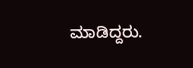ಮಾಡಿದ್ದರು.